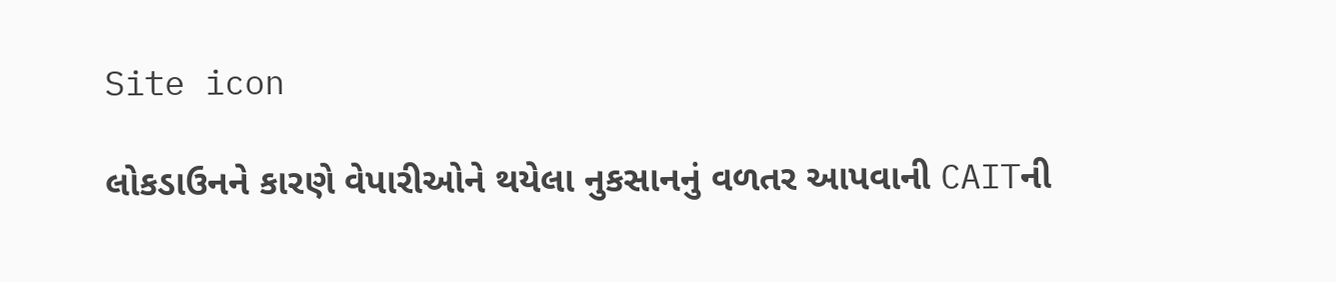Site icon

લોકડાઉનને કારણે વેપારીઓને થયેલા નુકસાનનું વળતર આપવાની CAITની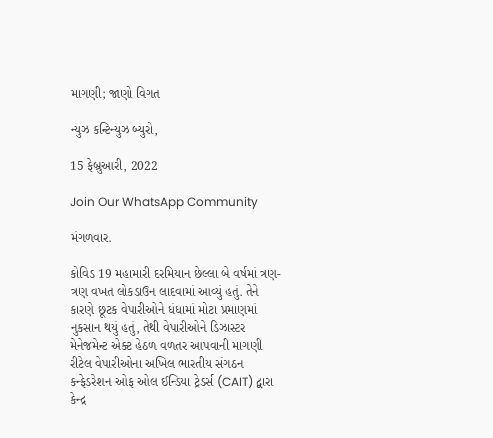માગણી; જાણો વિગત

ન્યુઝ કન્ટિન્યુઝ બ્યુરો,

15 ફેબ્રુઆરી, 2022

Join Our WhatsApp Community

મંગળવાર.

કોવિડ 19 મહામારી દરમિયાન છેલ્લા બે વર્ષમાં ત્રણ-ત્રણ વખત લોકડાઉન લાદવામાં આવ્યું હતું. તેને કારણે છૂટક વેપારીઓને ધંધામાં મોટા પ્રમાણમાં  નુકસાન થયું હતું, તેથી વેપારીઓને ડિઝાસ્ટર મેનેજમેન્ટ એક્ટ હેઠળ વળતર આપવાની માગણી રીટેલ વેપારીઓના અખિલ ભારતીય સંગઠન કન્ફેડરેશન ઓફ ઓલ ઈન્ડિયા ટ્રેડર્સ (CAIT) દ્વારા કેન્દ્ર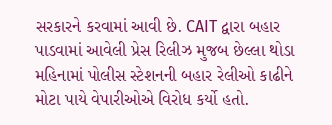સરકારને કરવામાં આવી છે. CAIT દ્વારા બહાર પાડવામાં આવેલી પ્રેસ રિલીઝ મુજબ છેલ્લા થોડા મહિનામાં પોલીસ સ્ટેશનની બહાર રેલીઓ કાઢીને મોટા પાયે વેપારીઓએ વિરોધ કર્યો હતો.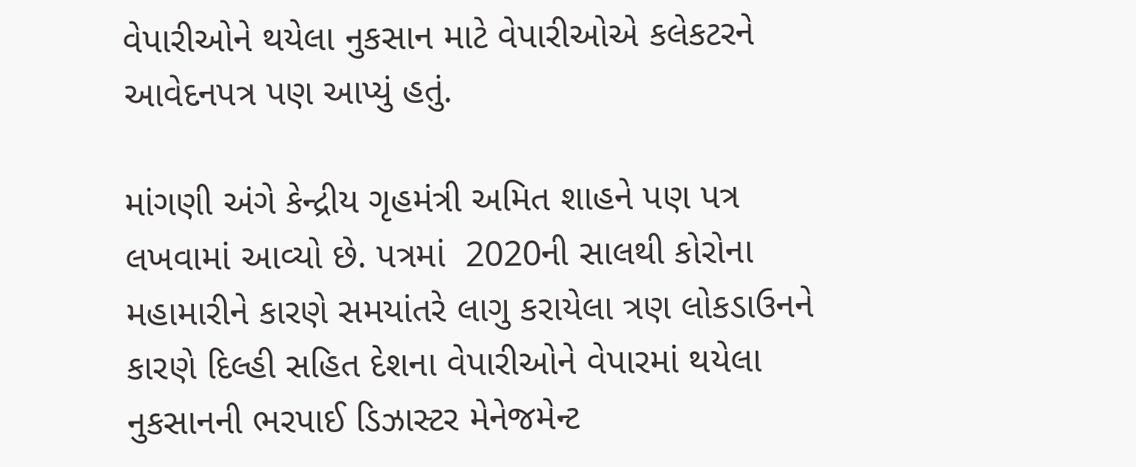વેપારીઓને થયેલા નુકસાન માટે વેપારીઓએ કલેકટરને આવેદનપત્ર પણ આપ્યું હતું.

માંગણી અંગે કેન્દ્રીય ગૃહમંત્રી અમિત શાહને પણ પત્ર લખવામાં આવ્યો છે. પત્રમાં  2020ની સાલથી કોરોના મહામારીને કારણે સમયાંતરે લાગુ કરાયેલા ત્રણ લોકડાઉનને કારણે દિલ્હી સહિત દેશના વેપારીઓને વેપારમાં થયેલા નુકસાનની ભરપાઈ ડિઝાસ્ટર મેનેજમેન્ટ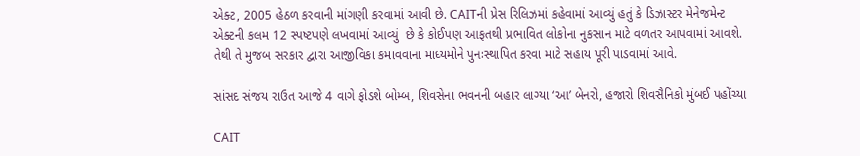એક્ટ, 2005 હેઠળ કરવાની માંગણી કરવામાં આવી છે. CAITની પ્રેસ રિલિઝમાં કહેવામાં આવ્યું હતું કે ડિઝાસ્ટર મેનેજમેન્ટ એક્ટની કલમ 12 સ્પષ્ટપણે લખવામાં આવ્યું  છે કે કોઈપણ આફતથી પ્રભાવિત લોકોના નુકસાન માટે વળતર આપવામાં આવશે. તેથી તે મુજબ સરકાર દ્વારા આજીવિકા કમાવવાના માધ્યમોને પુનઃસ્થાપિત કરવા માટે સહાય પૂરી પાડવામાં આવે.

સાંસદ સંજય રાઉત આજે 4 વાગે ફોડશે બોમ્બ, શિવસેના ભવનની બહાર લાગ્યા ‘આ’ બેનરો, હજારો શિવસૈનિકો મુંબઈ પહોંચ્યા

CAIT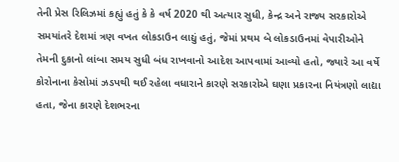તેની પ્રેસ રિલિઝમાં કહ્યું હતું કે કે વર્ષ 2020 થી અત્યાર સુધી, કેન્દ્ર અને રાજ્ય સરકારોએ સમયાંતરે દેશમાં ત્રણ વખત લોકડાઉન લાદ્યું હતું, જેમાં પ્રથમ બે લોકડાઉનમાં વેપારીઓને તેમની દુકાનો લાંબા સમય સુધી બંધ રાખવાનો આદેશ આપવામાં આવ્યો હતો, જ્યારે આ વર્ષે કોરોનાના કેસોમાં ઝડપથી થઈ રહેલા વધારાને કારણે સરકારોએ ઘણા પ્રકારના નિયંત્રણો લાદ્યા હતા, જેના કારણે દેશભરના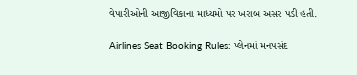વેપારીઓની આજીવિકાના માધ્યમો પર ખરાબ અસર પડી હતી.

Airlines Seat Booking Rules: પ્લેનમાં મનપસંદ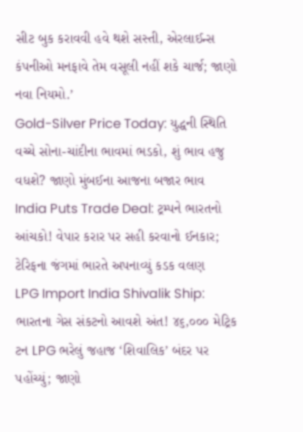સીટ બુક કરાવવી હવે થશે સસ્તી, એરલાઈન્સ કંપનીઓ મનફાવે તેમ વસૂલી નહીં શકે ચાર્જ; જાણો નવા નિયમો.’
Gold-Silver Price Today: યુદ્ધની સ્થિતિ વચ્ચે સોના-ચાંદીના ભાવમાં ભડકો, શું ભાવ હજુ વધશે? જાણો મુંબઈના આજના બજાર ભાવ
India Puts Trade Deal: ટ્રમ્પને ભારતનો આંચકો! વેપાર કરાર પર સહી કરવાનો ઈનકાર; ટેરિફના જંગમાં ભારતે અપનાવ્યું કડક વલણ
LPG Import India Shivalik Ship: ભારતના ગેસ સંકટનો આવશે અંત! ૪૬,૦૦૦ મેટ્રિક ટન LPG ભરેલું જહાજ ‘શિવાલિક’ બંદર પર પહોંચ્યું; જાણો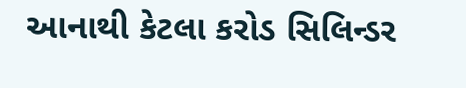આનાથી કેટલા કરોડ સિલિન્ડર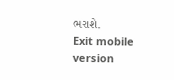ભરાશે.
Exit mobile version